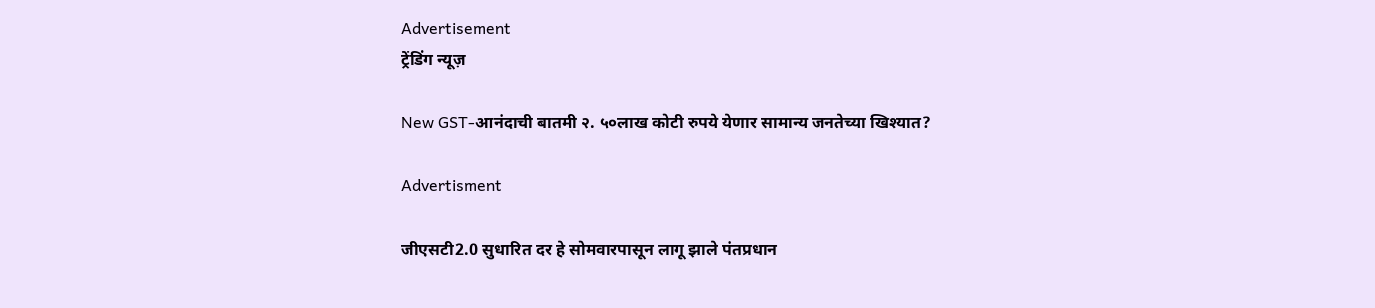Advertisement
ट्रेंडिंग न्यूज़

New GST-आनंदाची बातमी २. ५०लाख कोटी रुपये येणार सामान्य जनतेच्या खिश्यात?

Advertisment

जीएसटी2.0 सुधारित दर हे सोमवारपासून लागू झाले पंतप्रधान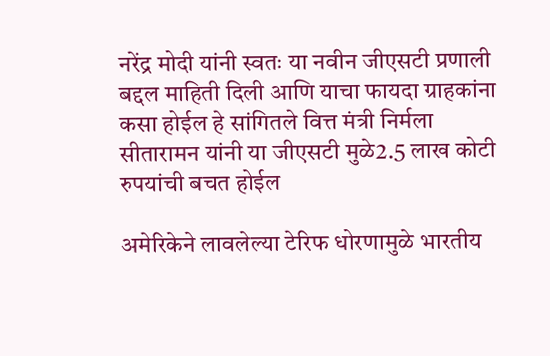नरेंद्र मोदी यांनी स्वतः या नवीन जीएसटी प्रणाली बद्दल माहिती दिली आणि याचा फायदा ग्राहकांना कसा होईल हे सांगितले वित्त मंत्री निर्मला सीतारामन यांनी या जीएसटी मुळे2.5 लाख कोटी रुपयांची बचत होईल

अमेरिकेने लावलेल्या टेरिफ धोरणामुळे भारतीय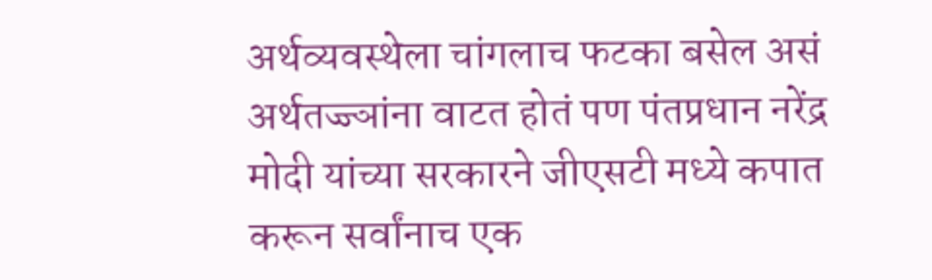अर्थव्यवस्थेला चांगलाच फटका बसेल असं अर्थतज्ज्ञांना वाटत होतं पण पंतप्रधान नरेंद्र मोदी यांच्या सरकारने जीएसटी मध्ये कपात करून सर्वांनाच एक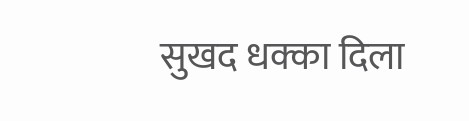सुखद धक्का दिला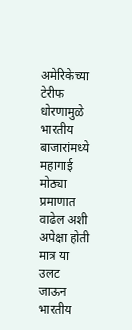अमेरिकेच्या टेरीफ धोरणामुळे भारतीय बाजारांमध्ये महागाई मोठ्या प्रमाणात वाढेल अशी अपेक्षा होती मात्र या उलट जाऊन भारतीय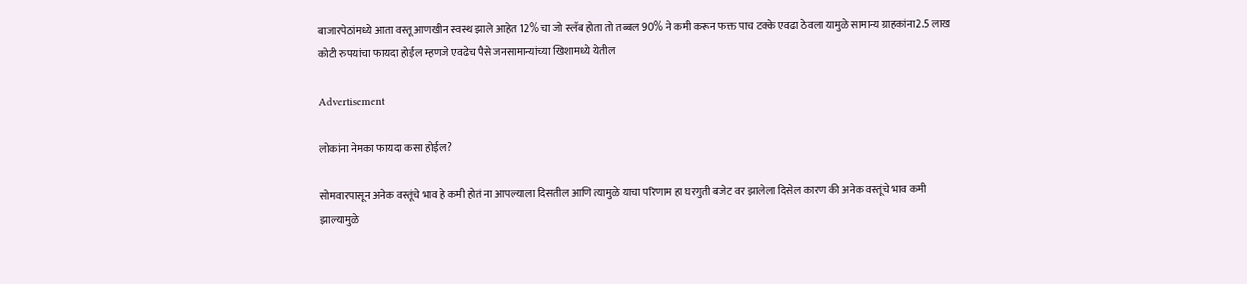बाजारपेठांमध्ये आता वस्तू आणखीन स्वस्थ झाले आहेत 12% चा जो स्लॅब होता तो तब्बल 90% ने कमी करून फक्त पाच टक्के एवढा ठेवला यामुळे सामान्य ग्राहकांना2.5 लाख कोटी रुपयांचा फायदा होईल म्हणजे एवढेच पैसे जनसामान्यांच्या खिशामध्ये येतील

Advertisement

लोकांना नेमका फायदा कसा होईल?

सोमवारपासून अनेक वस्तूंचे भाव हे कमी होतं ना आपल्याला दिसतील आणि त्यामुळे याचा परिणाम हा घरगुती बजेट वर झालेला दिसेल कारण की अनेक वस्तूंचे भाव कमी झाल्यामुळे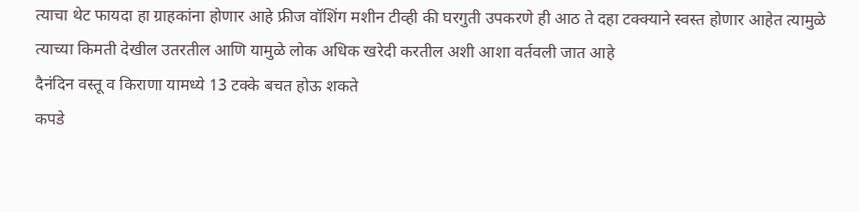त्याचा थेट फायदा हा ग्राहकांना होणार आहे फ्रीज वॉशिंग मशीन टीव्ही की घरगुती उपकरणे ही आठ ते दहा टक्क्याने स्वस्त होणार आहेत त्यामुळे त्याच्या किमती देखील उतरतील आणि यामुळे लोक अधिक खरेदी करतील अशी आशा वर्तवली जात आहे
दैनंदिन वस्तू व किराणा यामध्ये 13 टक्के बचत होऊ शकते
कपडे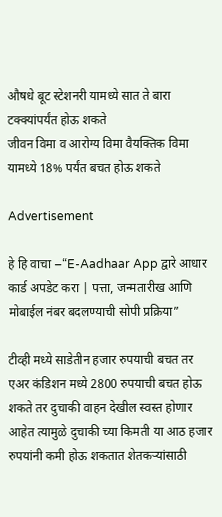औषधे बूट स्टेशनरी यामध्ये सात ते बारा टक्क्यांपर्यंत होऊ शकते
जीवन विमा व आरोग्य विमा वैयक्तिक विमा यामध्ये 18% पर्यंत बचत होऊ शकते

Advertisement

हे हि वाचा –“E-Aadhaar App द्वारे आधार कार्ड अपडेट करा | पत्ता, जन्मतारीख आणि मोबाईल नंबर बदलण्याची सोपी प्रक्रिया”

टीव्ही मध्ये साडेतीन हजार रुपयाची बचत तर एअर कंडिशन मध्ये 2800 रुपयाची बचत होऊ शकते तर दुचाकी वाहन देखील स्वस्त होणार आहेत त्यामुळे दुचाकी च्या किमती या आठ हजार रुपयांनी कमी होऊ शकतात शेतकऱ्यांसाठी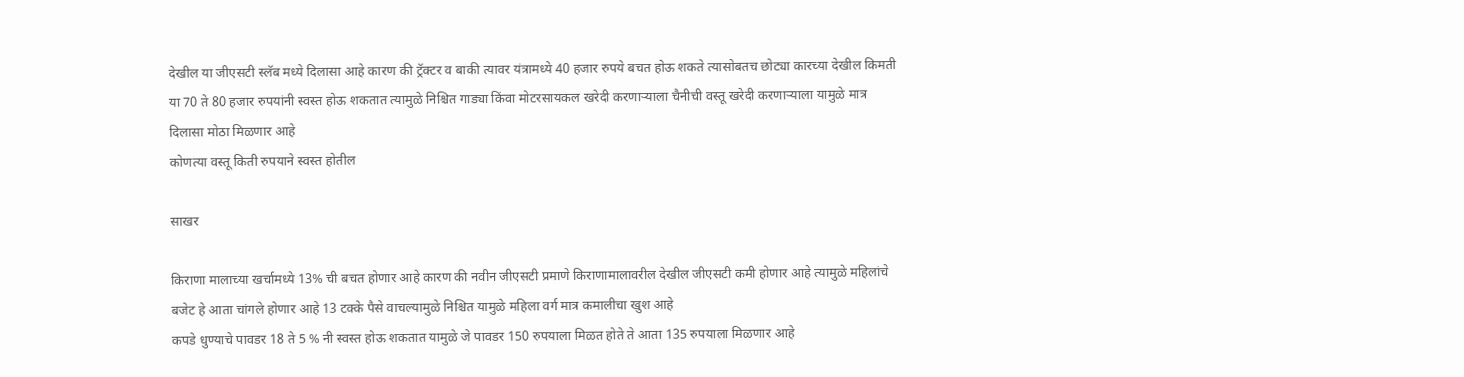देखील या जीएसटी स्लॅब मध्ये दिलासा आहे कारण की ट्रॅक्टर व बाकी त्यावर यंत्रामध्ये 40 हजार रुपये बचत होऊ शकते त्यासोबतच छोट्या कारच्या देखील किमती या 70 ते 80 हजार रुपयांनी स्वस्त होऊ शकतात त्यामुळे निश्चित गाड्या किंवा मोटरसायकल खरेदी करणाऱ्याला चैनीची वस्तू खरेदी करणाऱ्याला यामुळे मात्र दिलासा मोठा मिळणार आहे
कोणत्या वस्तू किती रुपयाने स्वस्त होतील

साखर

किराणा मालाच्या खर्चामध्ये 13% ची बचत होणार आहे कारण की नवीन जीएसटी प्रमाणे किराणामालावरील देखील जीएसटी कमी होणार आहे त्यामुळे महिलांचे बजेट हे आता चांगले होणार आहे 13 टक्के पैसे वाचल्यामुळे निश्चित यामुळे महिला वर्ग मात्र कमालीचा खुश आहे
कपडे धुण्याचे पावडर 18 ते 5 % नी स्वस्त होऊ शकतात यामुळे जे पावडर 150 रुपयाला मिळत होते ते आता 135 रुपयाला मिळणार आहे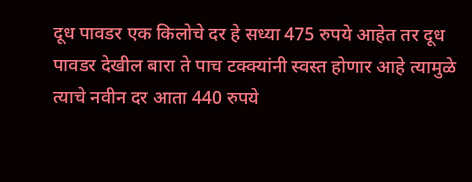दूध पावडर एक किलोचे दर हे सध्या 475 रुपये आहेत तर दूध पावडर देखील बारा ते पाच टक्क्यांनी स्वस्त होणार आहे त्यामुळे त्याचे नवीन दर आता 440 रुपये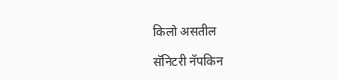किलो असतील

सॅनिटरी नॅपकिन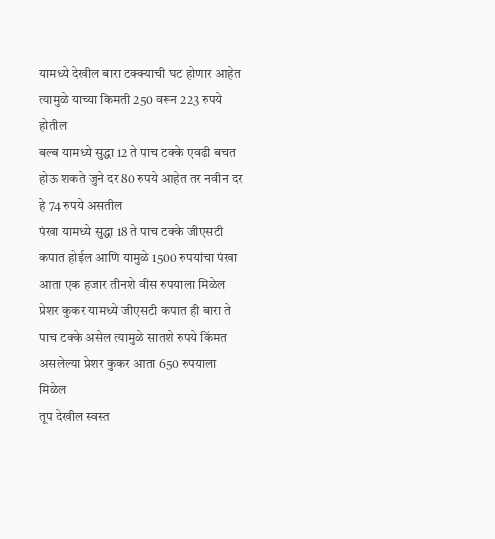यामध्ये देखील बारा टक्क्याची घट होणार आहेत त्यामुळे याच्या किमती 250 वरून 223 रुपये होतील
बल्ब यामध्ये सुद्धा 12 ते पाच टक्के एवढी बचत होऊ शकते जुने दर 80 रुपये आहेत तर नवीन दर हे 74 रुपये असतील
पंखा यामध्ये सुद्धा 18 ते पाच टक्के जीएसटी कपात होईल आणि यामुळे 1500 रुपयांचा पंखा आता एक हजार तीनशे वीस रुपयाला मिळेल
प्रेशर कुकर यामध्ये जीएसटी कपात ही बारा ते पाच टक्के असेल त्यामुळे सातशे रुपये किंमत असलेल्या प्रेशर कुकर आता 650 रुपयाला मिळेल
तूप देखील स्वस्त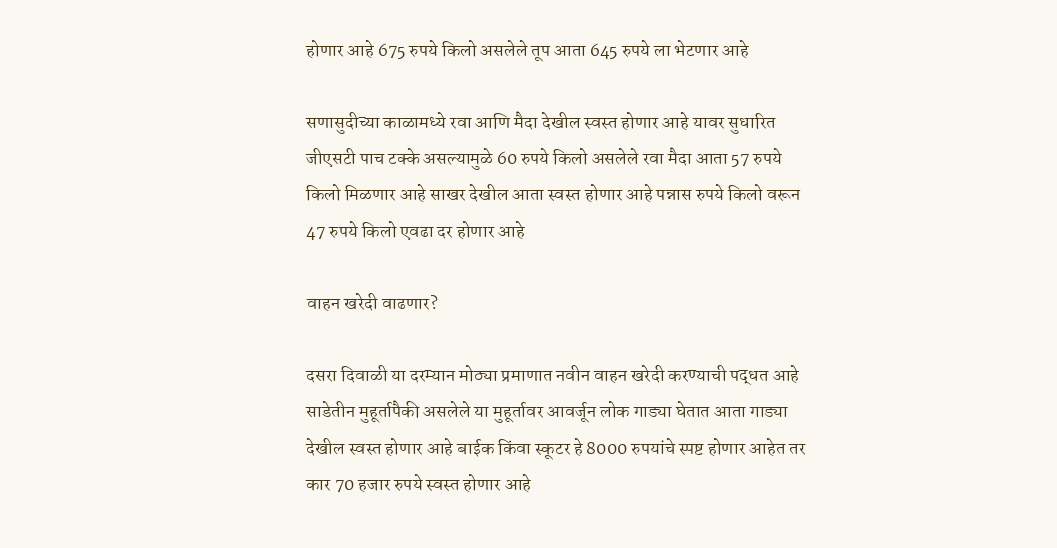होणार आहे 675 रुपये किलो असलेले तूप आता 645 रुपये ला भेटणार आहे

सणासुदीच्या काळामध्ये रवा आणि मैदा देखील स्वस्त होणार आहे यावर सुधारित जीएसटी पाच टक्के असल्यामुळे 60 रुपये किलो असलेले रवा मैदा आता 57 रुपये किलो मिळणार आहे साखर देखील आता स्वस्त होणार आहे पन्नास रुपये किलो वरून 47 रुपये किलो एवढा दर होणार आहे

वाहन खरेदी वाढणार?

दसरा दिवाळी या दरम्यान मोठ्या प्रमाणात नवीन वाहन खरेदी करण्याची पद्धत आहे साडेतीन मुहूर्तापैकी असलेले या मुहूर्तावर आवर्जून लोक गाड्या घेतात आता गाड्या देखील स्वस्त होणार आहे बाईक किंवा स्कूटर हे 8000 रुपयांचे स्पष्ट होणार आहेत तर कार 70 हजार रुपये स्वस्त होणार आहे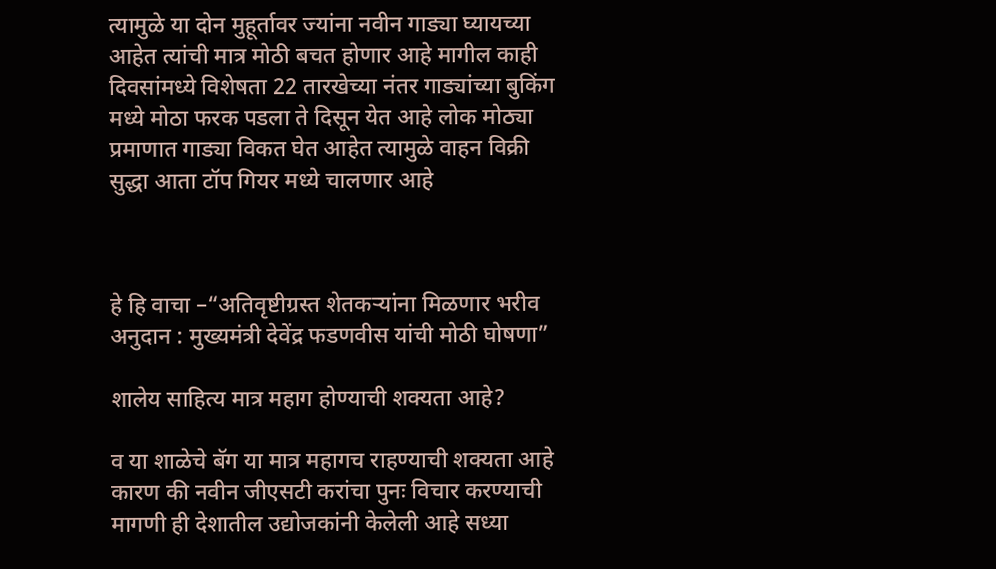त्यामुळे या दोन मुहूर्तावर ज्यांना नवीन गाड्या घ्यायच्या आहेत त्यांची मात्र मोठी बचत होणार आहे मागील काही दिवसांमध्ये विशेषता 22 तारखेच्या नंतर गाड्यांच्या बुकिंग मध्ये मोठा फरक पडला ते दिसून येत आहे लोक मोठ्या प्रमाणात गाड्या विकत घेत आहेत त्यामुळे वाहन विक्री सुद्धा आता टॉप गियर मध्ये चालणार आहे



हे हि वाचा –“अतिवृष्टीग्रस्त शेतकऱ्यांना मिळणार भरीव अनुदान : मुख्यमंत्री देवेंद्र फडणवीस यांची मोठी घोषणा”

शालेय साहित्य मात्र महाग होण्याची शक्यता आहे?

व या शाळेचे बॅग या मात्र महागच राहण्याची शक्यता आहे कारण की नवीन जीएसटी करांचा पुनः विचार करण्याची मागणी ही देशातील उद्योजकांनी केलेली आहे सध्या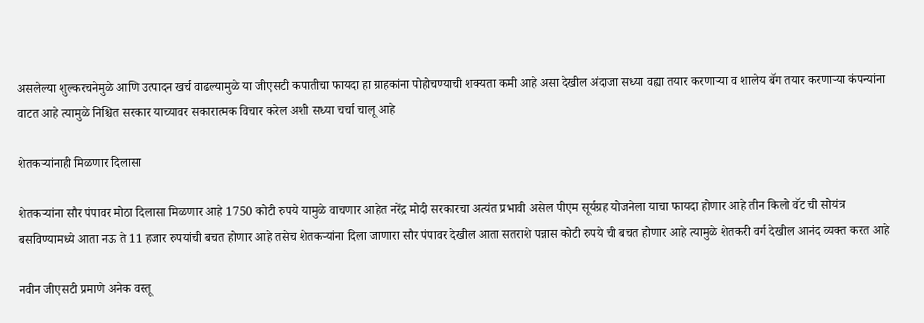असलेल्या शुल्करचनेमुळे आणि उत्पादन खर्च वाढल्यामुळे या जीएसटी कपातीचा फायदा हा ग्राहकांना पोहोचण्याची शक्यता कमी आहे असा देखील अंदाजा सध्या वह्या तयार करणाऱ्या व शालेय बॅग तयार करणाऱ्या कंपन्यांना वाटत आहे त्यामुळे निश्चित सरकार याच्यावर सकारात्मक विचार करेल अशी सध्या चर्चा चालू आहे

शेतकऱ्यांनाही मिळणार दिलासा

शेतकऱ्यांना सौर पंपावर मोठा दिलासा मिळणार आहे 1750 कोटी रुपये यामुळे वाचणार आहेत नरेंद्र मोदी सरकारचा अत्यंत प्रभावी असेल पीएम सूर्यग्रह योजनेला याचा फायदा होणार आहे तीन किलो वॅट ची सोयंत्र बसविण्यामध्ये आता नऊ ते 11 हजार रुपयांची बचत होणार आहे तसेच शेतकऱ्यांना दिला जाणारा सौर पंपावर देखील आता सतराशे पन्नास कोटी रुपये ची बचत होणार आहे त्यामुळे शेतकरी वर्ग देखील आनंद व्यक्त करत आहे

नवीन जीएसटी प्रमाणे अनेक वस्तू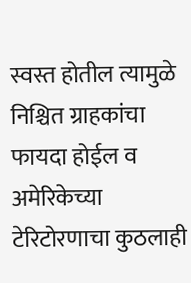स्वस्त होतील त्यामुळे निश्चित ग्राहकांचा फायदा होईल व अमेरिकेच्या टेरिटोरणाचा कुठलाही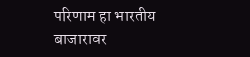परिणाम हा भारतीय बाजारावर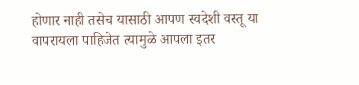होणार नाही तसेच यासाठी आपण स्वदेशी वस्तू या वापरायला पाहिजेत त्यामुळे आपला इतर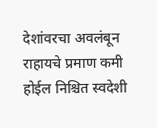देशांवरचा अवलंबून राहायचे प्रमाण कमी होईल निश्चित स्वदेशी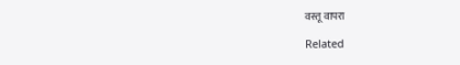वस्तू वापरा

Related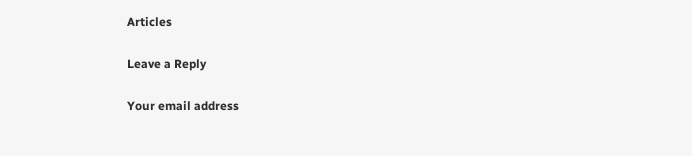Articles

Leave a Reply

Your email address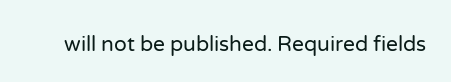will not be published. Required fields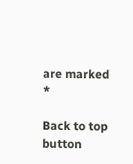are marked *

Back to top button